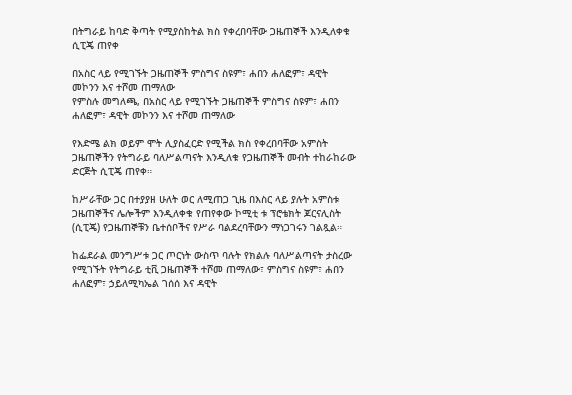በትግራይ ከባድ ቅጣት የሚያስከትል ክስ የቀረበባቸው ጋዜጠኞች እንዲለቀቁ ሲፒጄ ጠየቀ

በአስር ላይ የሚገኙት ጋዜጠኞች ምስግና ስዩም፣ ሐበን ሐለፎም፣ ዳዊት መኮንን እና ተሾመ ጠማለው
የምስሉ መግለጫ, በአስር ላይ የሚገኙት ጋዜጠኞች ምስግና ስዩም፣ ሐበን ሐለፎም፣ ዳዊት መኮንን እና ተሾመ ጠማለው

የእድሜ ልክ ወይም ሞት ሊያስፈርድ የሚችል ክስ የቀረበባቸው አምስት ጋዜጠኞችን የትግራይ ባለሥልጣናት እንዲለቁ የጋዜጠኞች መብት ተከራከራው ድርጅት ሲፒጄ ጠየቀ።

ከሥራቸው ጋር በተያያዘ ሁለት ወር ለሚጠጋ ጊዜ በእስር ላይ ያሉት አምስቱ ጋዜጠኞችና ሌሎችም እንዲለቀቁ የጠየቀው ኮሚቲ ቱ ፕሮቴክት ጆርናሊስት (ሲፒጄ) የጋዜጠኞቹን ቤተሰቦችና የሥራ ባልደረባቸውን ማነጋገሩን ገልጿል።

ከፌደራል መንግሥቱ ጋር ጦርነት ውስጥ ባሉት የክልሉ ባለሥልጣናት ታስረው የሚገኙት የትግራይ ቲቪ ጋዜጠኞች ተሾመ ጠማለው፣ ምስግና ስዩም፣ ሐበን ሐለፎም፣ ኃይለሚካኤል ገሰሰ እና ዳዊት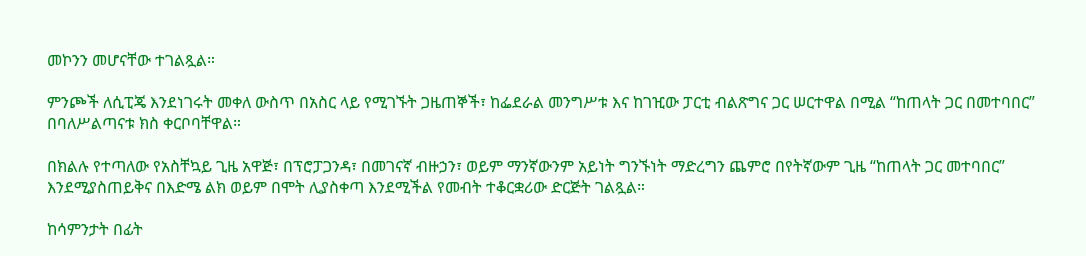መኮንን መሆናቸው ተገልጿል።

ምንጮች ለሲፒጄ እንደነገሩት መቀለ ውስጥ በአስር ላይ የሚገኙት ጋዜጠኞች፣ ከፌደራል መንግሥቱ እና ከገዢው ፓርቲ ብልጽግና ጋር ሠርተዋል በሚል “ከጠላት ጋር በመተባበር” በባለሥልጣናቱ ክስ ቀርቦባቸዋል።

በክልሉ የተጣለው የአስቸኳይ ጊዜ አዋጅ፣ በፕሮፓጋንዳ፣ በመገናኛ ብዙኃን፣ ወይም ማንኛውንም አይነት ግንኙነት ማድረግን ጨምሮ በየትኛውም ጊዜ “ከጠላት ጋር መተባበር” እንደሚያስጠይቅና በእድሜ ልክ ወይም በሞት ሊያስቀጣ እንደሚችል የመብት ተቆርቋሪው ድርጅት ገልጿል።

ከሳምንታት በፊት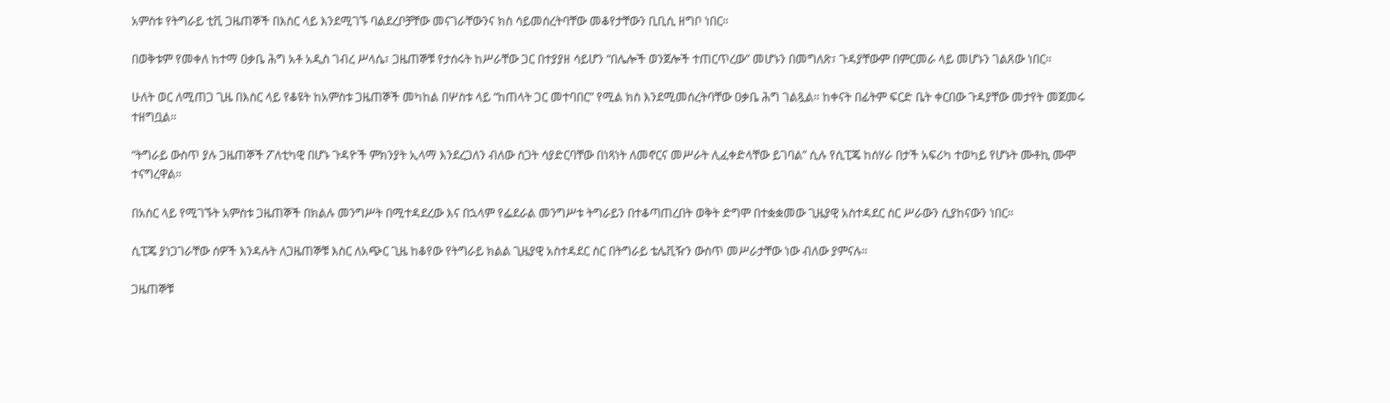አምስቱ የትግራይ ቲቪ ጋዜጠኞች በእስር ላይ እንደሚገኙ ባልደረቦቻቸው መናገራቸውንና ክስ ሳይመሰረትባቸው መቆየታቸውን ቢቢሲ ዘግቦ ነበር።

በወቅቱም የመቀለ ከተማ ዐቃቤ ሕግ አቶ አዲስ ገብረ ሥላሴ፣ ጋዜጠኞቹ የታሰሩት ከሥራቸው ጋር በተያያዘ ሳይሆን “በሌሎች ወንጀሎች ተጠርጥረው” መሆኑን በመግለጽ፣ ጉዳያቸውም በምርመራ ላይ መሆኑን ገልጸው ነበር።

ሁለት ወር ለሚጠጋ ጊዜ በእስር ላይ የቆዩት ከአምስቱ ጋዜጠኞች መካከል በሦስቱ ላይ “ከጠላት ጋር መተባበር” የሚል ክስ እንደሚመሰረትባቸው ዐቃቤ ሕግ ገልጿል። ከቀናት በፊትም ፍርድ ቤት ቀርበው ጉዳያቸው መታየት መጀመሩ ተዘግቧል።

“ትግራይ ውስጥ ያሉ ጋዜጠኞች ፖለቲካዊ በሆኑ ጉዳዮች ምክንያት ኢላማ እንደረጋለን ብለው ስጋት ሳያድርባቸው በነጻነት ለመኖርና መሥራት ሊፈቀድላቸው ይገባል” ሲሉ የሲፒጄ ከሰሃራ በታች አፍሪካ ተወካይ የሆኑት ሙቶኪ ሙሞ ተናግረዋል።

በአስር ላይ የሚገኙት አምስቱ ጋዜጠኞች በክልሉ መንግሥት በሚተዳደረው እና በኋላም የፌደራል መንግሥቱ ትግራይን በተቆጣጠረበት ወቅት ድግሞ በተቋቋመው ጊዜያዊ አስተዳደር ስር ሥራውን ሲያከናውን ነበር።

ሲፒጄ ያነጋገራቸው ሰዎች እንዳሉት ለጋዜጠኞቹ እስር ለአጭር ጊዜ ከቆየው የትግራይ ክልል ጊዜያዊ አስተዳደር ስር በትግራይ ቴሌቪዥን ውስጥ መሥራታቸው ነው ብለው ያምናሉ።

ጋዜጠኞቹ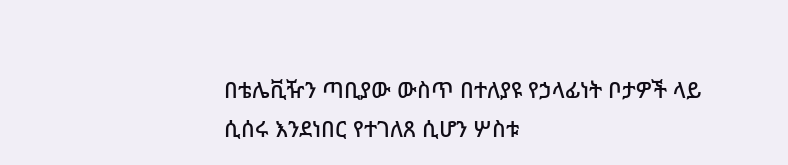በቴሌቪዥን ጣቢያው ውስጥ በተለያዩ የኃላፊነት ቦታዎች ላይ ሲሰሩ እንደነበር የተገለጸ ሲሆን ሦስቱ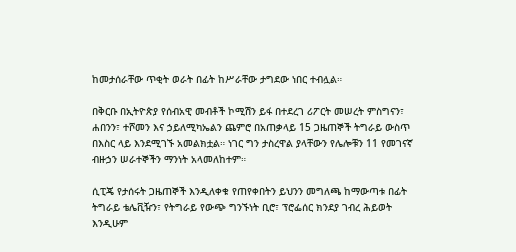ከመታሰራቸው ጥቂት ወራት በፊት ከሥራቸው ታግደው ነበር ተብሏል።

በቅርቡ በኢትዮጵያ የሰብአዊ መብቶች ኮሚሽን ይፋ በተደረገ ሪፖርት መሠረት ምስግናን፣ ሐበንን፣ ተሾመን እና ኃይለሚካኤልን ጨምሮ በአጠቃላይ 15 ጋዜጠኞች ትግራይ ውስጥ በእስር ላይ እንደሚገኙ አመልክቷል። ነገር ግን ታስረዋል ያላቸውን የሌሎቹን 11 የመገናኛ ብዙኃን ሠራተኞችን ማንነት አላመለከተም።

ሲፒጄ የታሰሩት ጋዜጠኞች እንዲለቀቁ የጠየቀበትን ይህንን መግለጫ ከማውጣቱ በፊት ትግራይ ቴሌቪዥን፣ የትግራይ የውጭ ግንኙነት ቢሮ፣ ፕሮፌሰር ክንደያ ገብረ ሕይወት እንዲሁም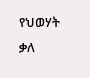የህወሃት ቃለ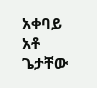አቀባይ አቶ ጌታቸው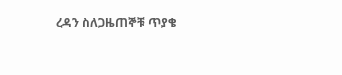ረዳን ስለጋዜጠኞቹ ጥያቄ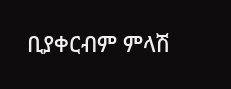ቢያቀርብም ምላሽ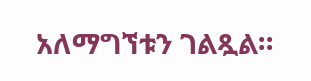አለማግኘቱን ገልጿል።